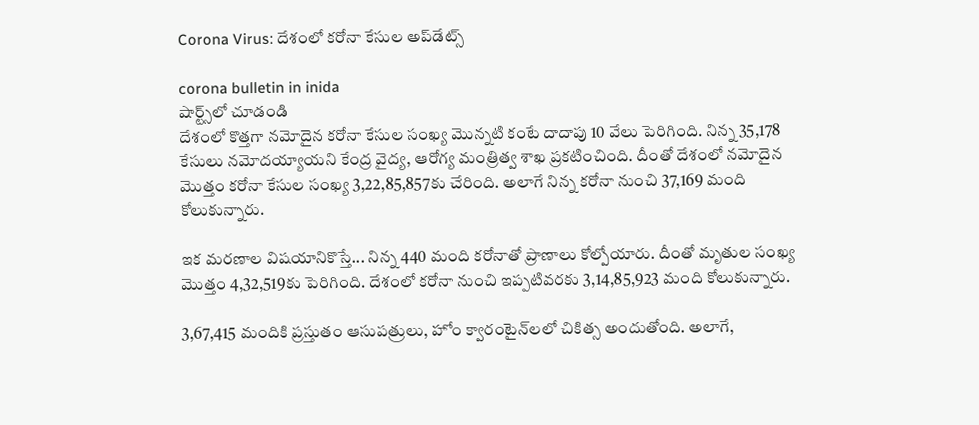Corona Virus: దేశంలో క‌రోనా కేసుల అప్‌డేట్స్

corona bulletin in inida
షార్ట్స్‌లో చూడండి
దేశంలో కొత్త‌గా నమోదైన కరోనా కేసుల సంఖ్య మొన్న‌టి కంటే దాదాపు 10 వేలు పెరిగింది. నిన్న 35,178 కేసులు న‌మోద‌య్యాయ‌ని కేంద్ర వైద్య, ఆరోగ్య మంత్రిత్వ శాఖ ప్ర‌క‌టించింది. దీంతో దేశంలో నమోదైన మొత్తం కరోనా కేసుల సంఖ్య 3,22,85,857కు చేరింది. అలాగే నిన్న క‌రోనా నుంచి 37,169 మంది కోలుకున్నారు.

ఇక మరణాల విషయానికొస్తే... నిన్న 440 మంది క‌రోనాతో ప్రాణాలు కోల్పోయారు. దీంతో మృతుల సంఖ్య మొత్తం 4,32,519కు పెరిగింది. దేశంలో కరోనా నుంచి ఇప్పటివరకు 3,14,85,923 మంది కోలుకున్నారు.

3,67,415 మందికి ప్రస్తుతం ఆసుపత్రులు, హోం క్వారంటైన్‌లలో చికిత్స అందుతోంది. అలాగే,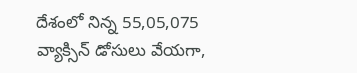దేశంలో నిన్న 55,05,075 వ్యాక్సిన్ డోసులు వేయగా,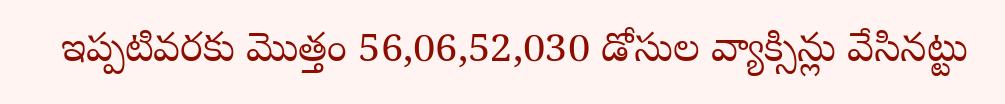ఇప్ప‌టివ‌ర‌కు మొత్తం 56,06,52,030 డోసుల వ్యాక్సిన్లు వేసినట్టు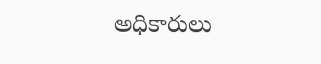అధికారులు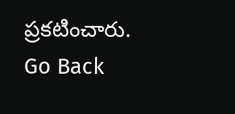ప్ర‌క‌టించారు.
Go Back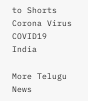to Shorts
Corona Virus
COVID19
India

More Telugu News